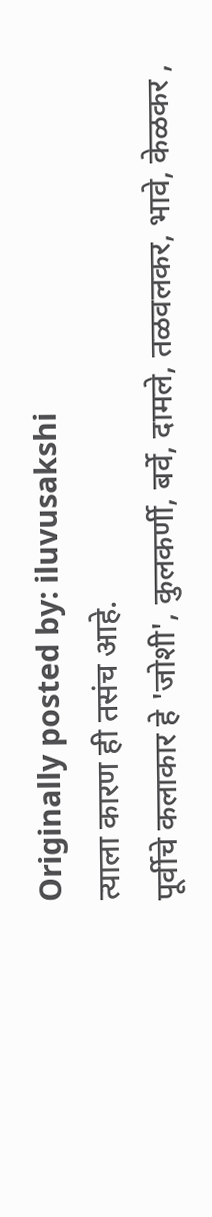Originally posted by: iluvusakshi
त्याला कारण ही तसंच आहे.
पूर्वीचे कलाकार हे 'जोशी', कुलकर्णी, बर्वे, दामले, तळवलकर, भावे, केळकर ,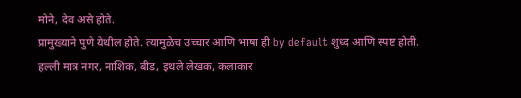मोने, देव असे होते.
प्रामुख्याने पुणे येथील होते. त्यामुळेच उच्चार आणि भाषा ही by default शुध्द आणि स्पष्ट होती.
हल्ली मात्र नगर, नाशिक, बीड, इथले लेखक, कलाकार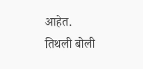आहेत.
तिथली बोली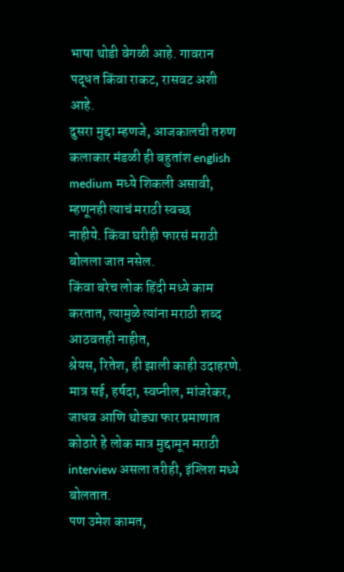भाषा थोडी वेगळी आहे. गावरान पद्धत किंवा राकट, रासवट अशी आहे.
दुसरा मुद्दा म्हणजे, आजकालची तरुण कलाकार मंडळी ही बहुतांश english medium मध्ये शिकली असावी, म्हणूनही त्याचं मराठी स्वच्छ
नाहीये. किंवा घरीही फारसं मराठी बोलला जात नसेल.
किंवा बरेच लोक हिंदी मध्ये काम करतात, त्यामुळे त्यांना मराठी शब्द आठवतही नाहीत,
श्रेयस, रितेश, ही झाली काही उदाहरणे.
मात्र सई, हर्षदा, स्वप्नील, मांजरेकर, जाधव आणि थोड्या फार प्रमाणात कोठारे हे लोक मात्र मुद्दामून मराठी interview असला तरीही, इंग्लिश मध्ये बोलतात.
पण उमेश कामत,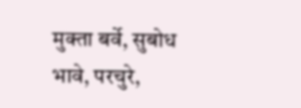मुक्ता बर्वे, सुबोध भावे, परचुरे,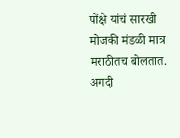पोंक्षे यांचं सारखी मोजकी मंडळी मात्र मराठीतच बोलतात. अगदी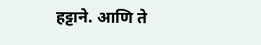हट्टाने. आणि ते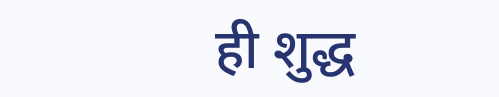ही शुद्ध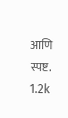आणि स्पष्ट.
1.2k